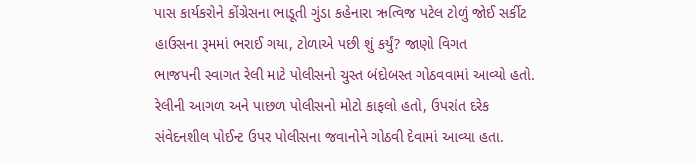પાસ કાર્યકરોને કોંગ્રેસના ભાડૂતી ગુંડા કહેનારા ઋત્વિજ પટેલ ટોળું જોઈ સર્કીટ હાઉસના રૂમમાં ભરાઈ ગયા, ટોળાએ પછી શું કર્યું? જાણો વિગત
ભાજપની સ્વાગત રેલી માટે પોલીસનો ચુસ્ત બંદોબસ્ત ગોઠવવામાં આવ્યો હતો. રેલીની આગળ અને પાછળ પોલીસનો મોટો કાફલો હતો, ઉપરાંત દરેક સંવેદનશીલ પોઈન્ટ ઉપર પોલીસના જવાનોને ગોઠવી દેવામાં આવ્યા હતા.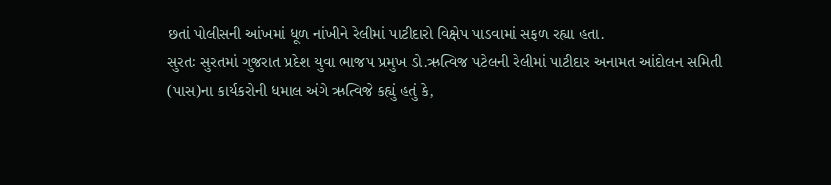છતાં પોલીસની આંખમાં ધૂળ નાંખીને રેલીમાં પાટીદારો વિક્ષેપ પાડવામાં સફળ રહ્યા હતા.
સુરતઃ સુરતમાં ગુજરાત પ્રદેશ યુવા ભાજપ પ્રમુખ ડો.ઋત્વિજ પટેલની રેલીમાં પાટીદાર અનામત આંદોલન સમિતી (પાસ)ના કાર્યકરોની ધમાલ અંગે ઋત્વિજે કહ્યું હતું કે,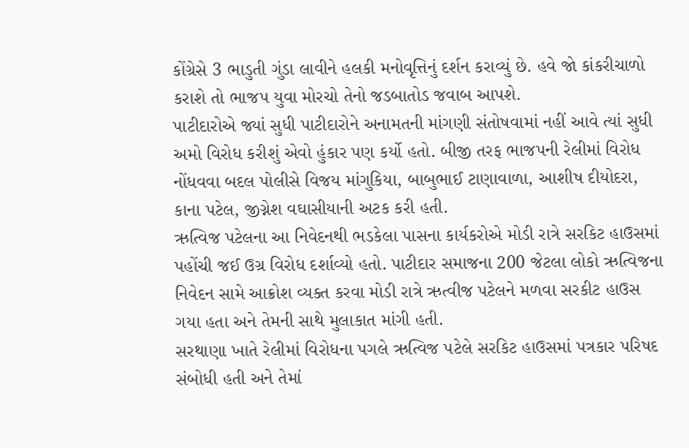કોંગ્રેસે 3 ભાડુતી ગુંડા લાવીને હલકી મનોવૃત્તિનું દર્શન કરાવ્યું છે. હવે જો કાંકરીચાળો કરાશે તો ભાજપ યુવા મોરચો તેનો જડબાતોડ જવાબ આપશે.
પાટીદારોએ જ્યાં સુધી પાટીદારોને અનામતની માંગણી સંતોષવામાં નહીં આવે ત્યાં સુધી અમો વિરોધ કરીશું એવો હુંકાર પણ કર્યો હતો. બીજી તરફ ભાજપની રેલીમાં વિરોધ નોંધવવા બદલ પોલીસે વિજય માંગુકિયા, બાબુભાઈ ટાણાવાળા, આશીષ દીયોદરા, કાના પટેલ, જીગ્નેશ વઘાસીયાની અટક કરી હતી.
ઋત્વિજ પટેલના આ નિવેદનથી ભડકેલા પાસના કાર્યકરોએ મોડી રાત્રે સરકિટ હાઉસમાં પહોંચી જઈ ઉગ્ર વિરોધ દર્શાવ્યો હતો. પાટીદાર સમાજના 200 જેટલા લોકો ઋત્વિજના નિવેદન સામે આક્રોશ વ્યક્ત કરવા મોડી રાત્રે ઋત્વીજ પટેલને મળવા સરકીટ હાઉસ ગયા હતા અને તેમની સાથે મુલાકાત માંગી હતી.
સરથાણા ખાતે રેલીમાં વિરોધના પગલે ઋત્વિજ પટેલે સરકિટ હાઉસમાં પત્રકાર પરિષદ સંબોધી હતી અને તેમાં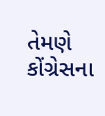તેમણે કોંગ્રેસના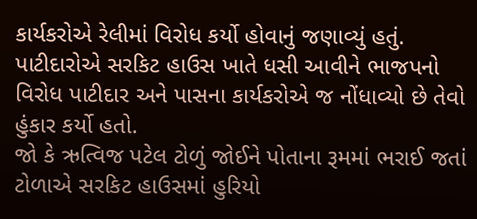કાર્યકરોએ રેલીમાં વિરોધ કર્યો હોવાનું જણાવ્યું હતું. પાટીદારોએ સરકિટ હાઉસ ખાતે ધસી આવીને ભાજપનો વિરોધ પાટીદાર અને પાસના કાર્યકરોએ જ નોંધાવ્યો છે તેવો હુંકાર કર્યો હતો.
જો કે ઋત્વિજ પટેલ ટોળું જોઈને પોતાના રૂમમાં ભરાઈ જતાં ટોળાએ સરકિટ હાઉસમાં હુરિયો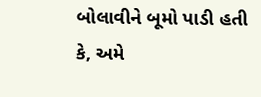બોલાવીને બૂમો પાડી હતી કે, અમે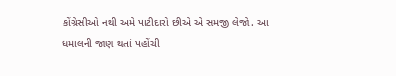કોંગ્રેસીઓ નથી અમે પાટીદારો છીએ એ સમજી લેજો. આ ધમાલની જાણ થતાં પહોંચી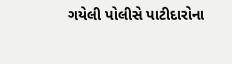ગયેલી પોલીસે પાટીદારોના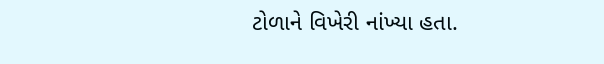ટોળાને વિખેરી નાંખ્યા હતા.